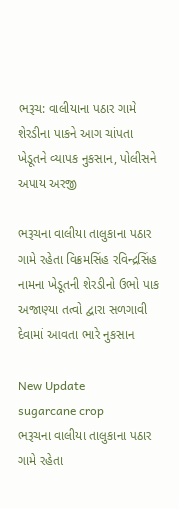ભરૂચ: વાલીયાના પઠાર ગામે શેરડીના પાકને આગ ચાંપતા ખેડૂતને વ્યાપક નુકસાન, પોલીસને અપાય અરજી

ભરૂચના વાલીયા તાલુકાના પઠાર ગામે રહેતા વિક્રમસિંહ રવિન્દ્રસિંહ નામના ખેડૂતની શેરડીનો ઉભો પાક અજાણ્યા તત્વો દ્વારા સળગાવી દેવામાં આવતા ભારે નુકસાન

New Update
sugarcane crop
ભરૂચના વાલીયા તાલુકાના પઠાર ગામે રહેતા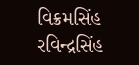વિક્રમસિંહ રવિન્દ્રસિંહ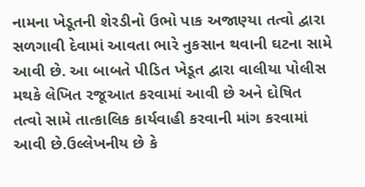નામના ખેડૂતની શેરડીનો ઉભો પાક અજાણ્યા તત્વો દ્વારા સળગાવી દેવામાં આવતા ભારે નુકસાન થવાની ઘટના સામે આવી છે. આ બાબતે પીડિત ખેડૂત દ્વારા વાલીયા પોલીસ મથકે લેખિત રજૂઆત કરવામાં આવી છે અને દોષિત તત્વો સામે તાત્કાલિક કાર્યવાહી કરવાની માંગ કરવામાં આવી છે.ઉલ્લેખનીય છે કે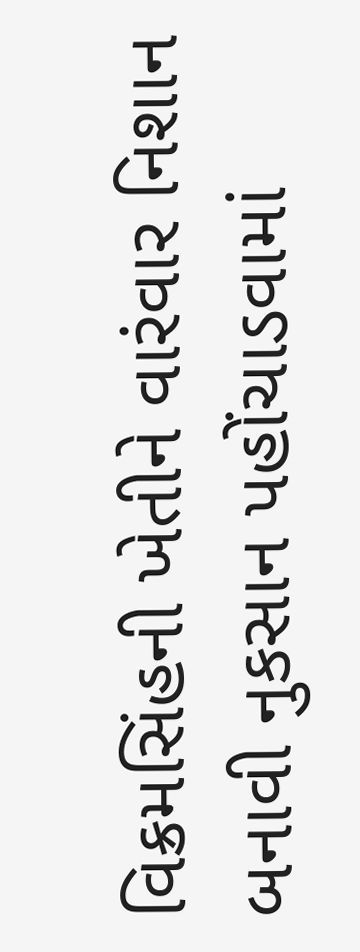વિક્રમસિંહની ખેતીને વારંવાર નિશાન બનાવી નુકસાન પહોંચાડવામાં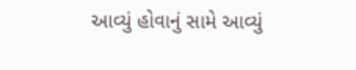આવ્યું હોવાનું સામે આવ્યું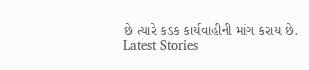છે ત્યારે કડક કાર્યવાહીની માંગ કરાય છે.
Latest Stories